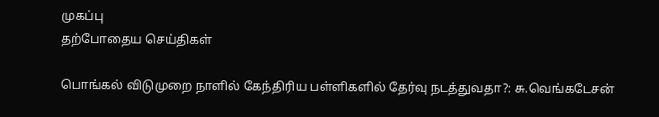முகப்பு
தற்போதைய செய்திகள்

பொங்கல் விடுமுறை நாளில் கேந்திரிய பள்ளிகளில் தேர்வு நடத்துவதா?: சு.வெங்கடேசன்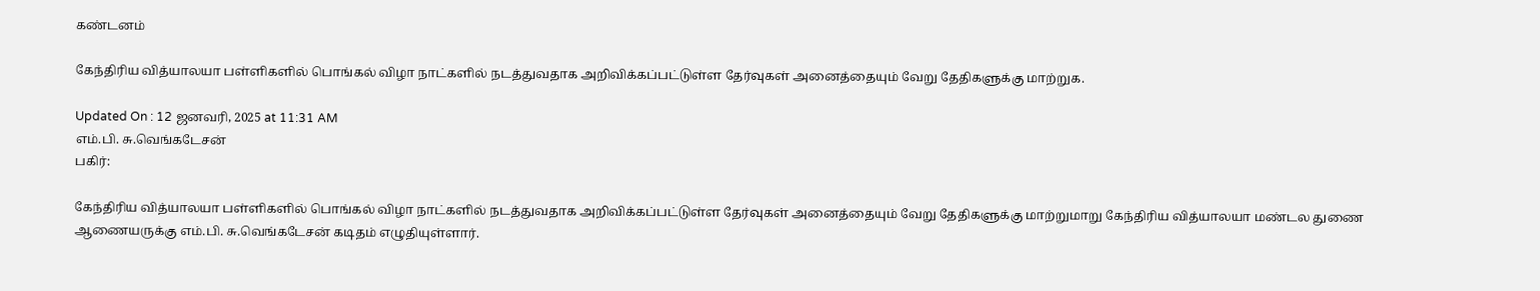கண்டனம்

கேந்திரிய வித்யாலயா பள்ளிகளில் பொங்கல் விழா நாட்களில் நடத்துவதாக அறிவிக்கப்பட்டுள்ள தேர்வுகள் அனைத்தையும் வேறு தேதிகளுக்கு மாற்றுக.

Updated On : 12 ஜனவரி, 2025 at 11:31 AM
எம்.பி. சு.வெங்கடேசன்
பகிர்:

கேந்திரிய வித்யாலயா பள்ளிகளில் பொங்கல் விழா நாட்களில் நடத்துவதாக அறிவிக்கப்பட்டுள்ள தேர்வுகள் அனைத்தையும் வேறு தேதிகளுக்கு மாற்றுமாறு கேந்திரிய வித்யாலயா மண்டல துணை ஆணையருக்கு எம்.பி. சு.வெங்கடேசன் கடிதம் எழுதியுள்ளார்.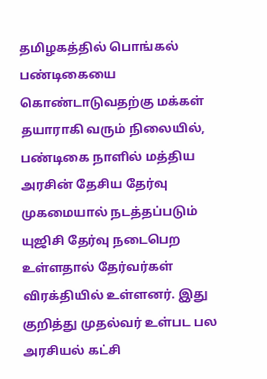தமிழகத்தில் பொங்கல் பண்டிகையை கொண்டாடுவதற்கு மக்கள் தயாராகி வரும் நிலையில், பண்டிகை நாளில் மத்திய அரசின் தேசிய தேர்வு முகமையால் நடத்தப்படும் யுஜிசி தேர்வு நடைபெற உள்ளதால் தேர்வர்கள் விரக்தியில் உள்ளனர். இது குறித்து முதல்வர் உள்பட பல அரசியல் கட்சி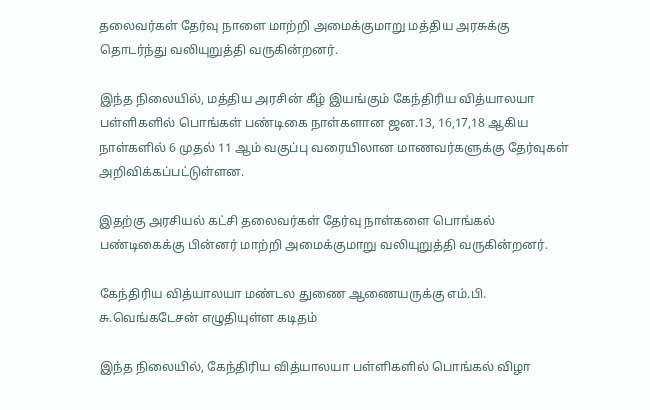தலைவர்கள் தேர்வு நாளை மாற்றி அமைக்குமாறு மத்திய அரசுக்கு தொடர்ந்து வலியுறுத்தி வருகின்றனர்.

இந்த நிலையில், மத்திய அரசின் கீழ் இயங்கும் கேந்திரிய வித்யாலயா பள்ளிகளில் பொங்கள் பண்டிகை நாள்களான ஜன.13, 16,17,18 ஆகிய நாள்களில் 6 முதல் 11 ஆம் வகுப்பு வரையிலான மாணவர்களுக்கு தேர்வுகள் அறிவிக்கப்பட்டுள்ளன.

இதற்கு அரசியல் கட்சி தலைவர்கள் தேர்வு நாள்களை பொங்கல் பண்டிகைக்கு பின்னர் மாற்றி அமைக்குமாறு வலியுறுத்தி வருகின்றனர்.

கேந்திரிய வித்யாலயா மண்டல துணை ஆணையருக்கு எம்.பி. சு.வெங்கடேசன் எழுதியுள்ள கடிதம்

இந்த நிலையில், கேந்திரிய வித்யாலயா பள்ளிகளில் பொங்கல் விழா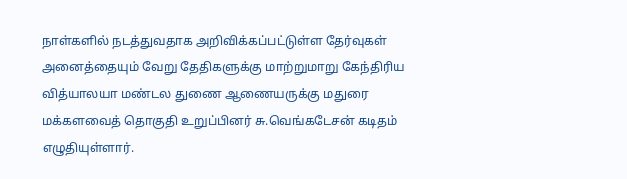நாள்களில் நடத்துவதாக அறிவிக்கப்பட்டுள்ள தேர்வுகள் அனைத்தையும் வேறு தேதிகளுக்கு மாற்றுமாறு கேந்திரிய வித்யாலயா மண்டல துணை ஆணையருக்கு மதுரை மக்களவைத் தொகுதி உறுப்பினர் சு.வெங்கடேசன் கடிதம் எழுதியுள்ளார்.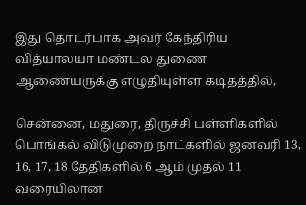இது தொடர்பாக அவர் கேந்திரிய வித்யாலயா மண்டல துணை ஆணையருக்கு எழுதியுள்ள கடிதத்தில்,

சென்னை, மதுரை, திருச்சி பள்ளிகளில் பொங்கல் விடுமுறை நாட்களில் ஜனவரி 13, 16, 17, 18 தேதிகளில் 6 ஆம் முதல் 11 வரையிலான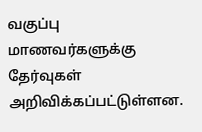வகுப்பு மாணவர்களுக்கு தேர்வுகள் அறிவிக்கப்பட்டுள்ளன.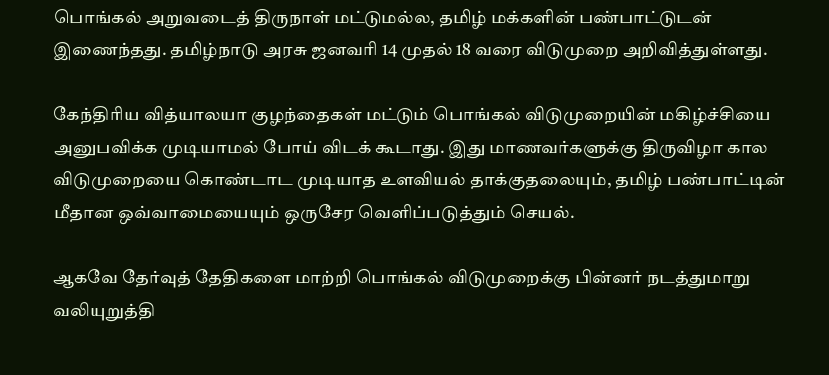பொங்கல் அறுவடைத் திருநாள் மட்டுமல்ல, தமிழ் மக்களின் பண்பாட்டுடன் இணைந்தது. தமிழ்நாடு அரசு ஜனவரி 14 முதல் 18 வரை விடுமுறை அறிவித்துள்ளது.

கேந்திரிய வித்யாலயா குழந்தைகள் மட்டும் பொங்கல் விடுமுறையின் மகிழ்ச்சியை அனுபவிக்க முடியாமல் போய் விடக் கூடாது. இது மாணவர்களுக்கு திருவிழா கால விடுமுறையை கொண்டாட முடியாத உளவியல் தாக்குதலையும், தமிழ் பண்பாட்டின் மீதான ஒவ்வாமையையும் ஒருசேர வெளிப்படுத்தும் செயல்.

ஆகவே தேர்வுத் தேதிகளை மாற்றி பொங்கல் விடுமுறைக்கு பின்னர் நடத்துமாறு வலியுறுத்தி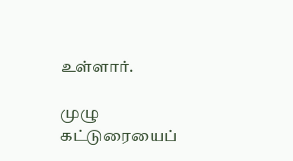உள்ளார்.

முழு கட்டுரையைப்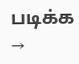படிக்க →